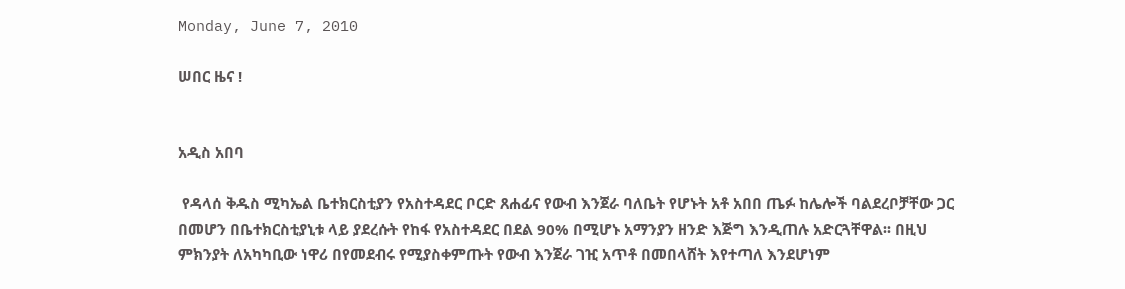Monday, June 7, 2010

ሠበር ዜና !


አዲስ አበባ

 የዳላሰ ቅዱስ ሚካኤል ቤተክርስቲያን የአስተዳደር ቦርድ ጸሐፊና የውብ እንጀራ ባለቤት የሆኑት አቶ አበበ ጤፉ ከሌሎች ባልደረቦቻቸው ጋር በመሆን በቤተክርስቲያኒቱ ላይ ያደረሱት የከፋ የአስተዳደር በደል 90% በሚሆኑ አማንያን ዘንድ እጅግ እንዲጠሉ አድርጓቸዋል፡፡ በዚህ ምክንያት ለአካካቢው ነዋሪ በየመደብሩ የሚያስቀምጡት የውብ እንጀራ ገዢ አጥቶ በመበላሸት እየተጣለ እንደሆነም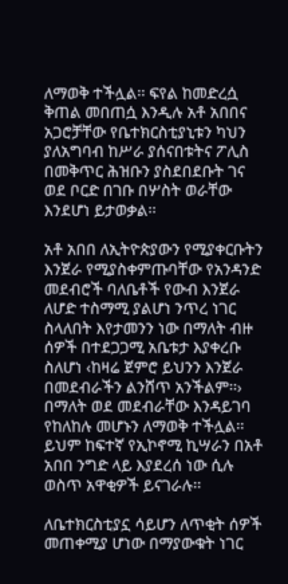ለማወቅ ተችሏል፡፡ ፍየል ከመድረሷ ቅጠል መበጠሷ እንዲሉ አቶ አበበና አጋሮቻቸው የቤተክርስቲያኒቱን ካህን ያለአግባብ ከሥራ ያሰናበቱትና ፖሊስ በመቅጥር ሕዝቡን ያስደበደቡት ገና ወደ ቦርድ በገቡ በሦስት ወራቸው እንደሆነ ይታወቃል፡፡

አቶ አበበ ለኢትዮጵያውን የሚያቀርቡትን እንጀራ የሚያስቀምጡባቸው የአንዳንድ መደብሮች ባለቤቶች የውብ እንጀራ ለሆድ ተስማሚ ያልሆነ ንጥረ ነገር ስላለበት እየታመንን ነው በማለት ብዙ ሰዎች በተደጋጋሚ አቤቱታ እያቀረቡ ስለሆነ ‹ከዛሬ ጀምሮ ይህንን እንጀራ በመደብራችን ልንሸጥ አንችልም፡፡› በማለት ወደ መደብራቸው እንዳይገባ የከለከሉ መሆኑን ለማወቅ ተችሏል፡፡ ይህም ከፍተኛ የኢኮኖሚ ኪሣራን በአቶ አበበ ንግድ ላይ እያደረሰ ነው ሲሉ ወስጥ አዋቂዎች ይናገራሉ፡፡

ለቤተክርስቲያኗ ሳይሆን ለጥቂት ሰዎች መጠቀሚያ ሆነው በማያውቁት ነገር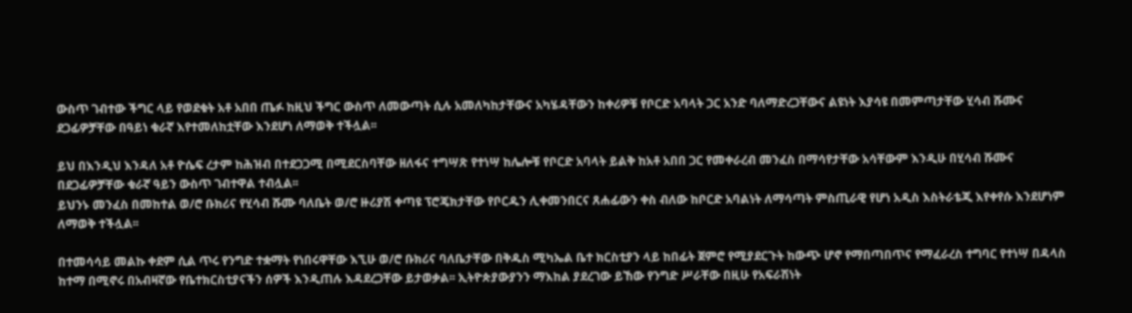ውስጥ ገብተው ችግር ላይ የወደቁት አቶ አበበ ጤፉ ከዚህ ችግር ውስጥ ለመውጣት ሲሉ አመለካከታቸውና አካሄዳቸውን ከቀሪዎቹ የቦርድ አባላት ጋር አንድ ባለማድረጋቸውና ልዩነት እያሳዩ በመምጣታቸው ሂሳብ ሹሙና ደጋፊዎቻቸው በዓይነ ቁራኛ እየተመለከቷቸው እንደሆነ ለማወቅ ተችሏል፡፡

ይህ በእንዲህ እንዳለ አቶ ዮሴፍ ረታም ከሕዝብ በተደጋጋሚ በሚደርስባቸው ዘለፋና ተግሣጽ የተነሣ ከሌሎቹ የቦርድ አባላት ይልቅ ከአቶ አበበ ጋር የመቀራረብ መንፈስ በማሳየታቸው አሳቸውም እንዲሁ በሂሳብ ሹሙና በደጋፊዎቻቸው ቁራኛ ዓይን ውስጥ ገብተዋል ተብሏል፡፡
ይህንኑ መንፈስ በመከተል ወ/ሮ ቡክሪና የሂሳብ ሹሙ ባለቤት ወ/ሮ ዙሪያሽ ቀጣዩ ፕሮጄክታቸው የቦርዱን ሊቀመንበርና ጸሐፊውን ቀስ ብለው ከቦርድ አባልነት ለማሳጣት ምስጢራዊ የሆነ አዲስ እስትራቴጂ እየቀየሱ እንደሆነም ለማወቅ ተችሏል፡፡

በተመሳሳይ መልኩ ቀደም ሲል ጥሩ የንግድ ተቋማት የነበሩዋቸው እኚሁ ወ/ሮ ቡክሪና ባለቤታቸው በቅዱስ ሚካኤል ቤተ ክርስቲያን ላይ ከበፊት ጀምሮ የሚያደርጉት ከውጭ ሆኖ የማበጣበጥና የማፈራረስ ተግባር የተነሣ በዳላስ ከተማ በሚኖሩ በአብዛኛው የቤተክርስቲያናችን ሰዎች እንዲጠሉ እዳደረጋቸው ይታወቃል፡፡ ኢትዮጵያውያንን ማእከል ያደረገው ይኸው የንግድ ሥራቸው በዚሁ የአፍራሽነት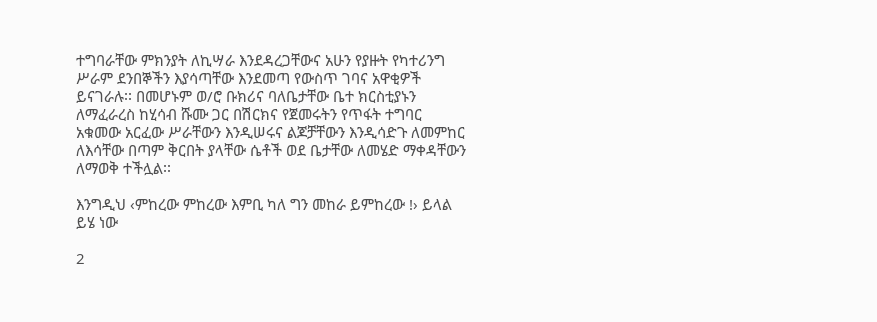ተግባራቸው ምክንያት ለኪሣራ እንደዳረጋቸውና አሁን የያዙት የካተሪንግ ሥራም ደንበኞችን እያሳጣቸው እንደመጣ የውስጥ ገባና አዋቂዎች ይናገራሉ፡፡ በመሆኑም ወ/ሮ ቡክሪና ባለቤታቸው ቤተ ክርስቲያኑን ለማፈራረስ ከሂሳብ ሹሙ ጋር በሽርክና የጀመሩትን የጥፋት ተግባር አቁመው አርፈው ሥራቸውን እንዲሠሩና ልጆቻቸውን እንዲሳድጉ ለመምከር ለእሳቸው በጣም ቅርበት ያላቸው ሴቶች ወደ ቤታቸው ለመሄድ ማቀዳቸውን ለማወቅ ተችሏል፡፡

እንግዲህ ‹ምከረው ምከረው እምቢ ካለ ግን መከራ ይምከረው !› ይላል ይሄ ነው

2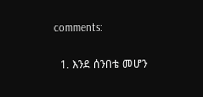comments:

  1. እንደ ሰንበቴ መሆን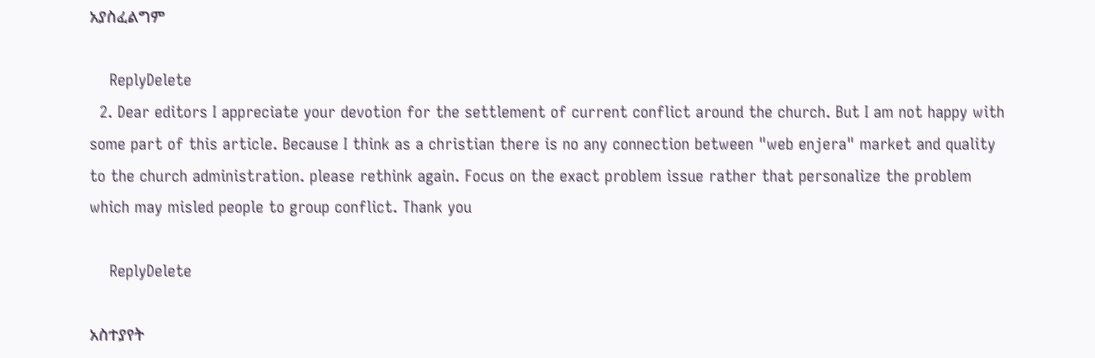አያስፈልግም

    ReplyDelete
  2. Dear editors I appreciate your devotion for the settlement of current conflict around the church. But I am not happy with some part of this article. Because I think as a christian there is no any connection between "web enjera" market and quality to the church administration. please rethink again. Focus on the exact problem issue rather that personalize the problem which may misled people to group conflict. Thank you

    ReplyDelete

አስተያየት